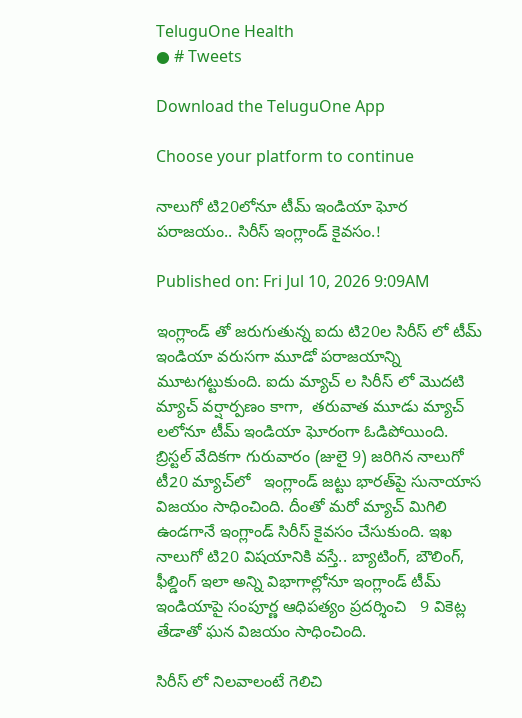TeluguOne Health
● # Tweets

Download the TeluguOne App

Choose your platform to continue

నాలుగో టి20లోనూ టీమ్ ఇండియా ఘోర పరాజయం.. సిరీస్ ఇంగ్లాండ్ కైవసం.!

Published on: Fri Jul 10, 2026 9:09AM

ఇంగ్లాండ్ తో జరుగుతున్న ఐదు టి20ల సిరీస్ లో టీమ్ ఇండియా వరుసగా మూడో పరాజయాన్ని మూటగట్టుకుంది. ఐదు మ్యాచ్ ల సిరీస్ లో మొదటి మ్యాచ్ వర్షార్పణం కాగా,  తరువాత మూడు మ్యాచ్ లలోనూ టీమ్ ఇండియా ఘోరంగా ఓడిపోయింది.  బ్రిస్టల్‌ వేదికగా గురువారం (జులై 9) జరిగిన నాలుగో టీ20 మ్యాచ్‌లో   ఇంగ్లాండ్ జట్టు భారత్‌పై సునాయాస విజయం సాధించింది. దీంతో మరో మ్యాచ్ మిగిలి ఉండగానే ఇంగ్లాండ్ సిరీస్ కైవసం చేసుకుంది. ఇఖ నాలుగో టి20 విషయానికి వస్తే.. బ్యాటింగ్, బౌలింగ్, ఫీల్డింగ్ ఇలా అన్ని విభాగాల్లోనూ ఇంగ్లాండ్ టీమ్ ఇండియాపై సంపూర్ణ ఆధిపత్యం ప్రదర్శించి   9 వికెట్ల తేడాతో ఘన విజయం సాధించింది.

సిరీస్ లో నిలవాలంటే గెలిచి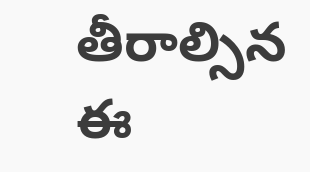తీరాల్సిన ఈ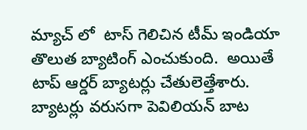మ్యాచ్ లో  టాస్ గెలిచిన టీమ్ ఇండియా తొలుత బ్యాటింగ్ ఎంచుకుంది.  అయితే టాప్ ఆర్డర్ బ్యాటర్లు చేతులెత్తేశారు.   బ్యాటర్లు వరుసగా పెవిలియన్ బాట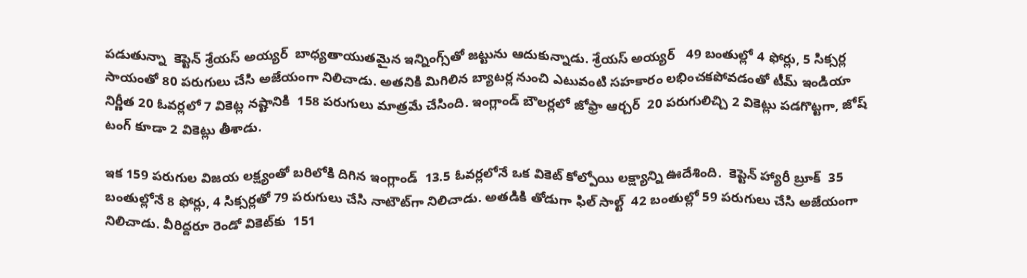పడుతున్నా  కెప్టెన్ శ్రేయస్ అయ్యర్  బాధ్యతాయుతమైన ఇన్నింగ్స్‌తో జట్టును ఆదుకున్నాడు. శ్రేయస్ అయ్యర్   49 బంతుల్లో 4 ఫోర్లు, 5 సిక్సర్ల సాయంతో 80 పరుగులు చేసి అజేయంగా నిలిచాడు. అతనికి మిగిలిన బ్యాటర్ల నుంచి ఎటువంటి సహకారం లభించకపోవడంతో టీమ్ ఇండియా  నిర్ణీత 20 ఓవర్లలో 7 వికెట్ల నష్టానికి  158 పరుగులు మాత్రమే చేసింది. ఇంగ్లాండ్ బౌలర్లలో జోఫ్రా ఆర్చర్  20 పరుగులిచ్చి 2 వికెట్లు పడగొట్టగా, జోష్ టంగ్ కూడా 2 వికెట్లు తీశాడు.

ఇక 159 పరుగుల విజయ లక్ష్యంతో బరిలోకి దిగిన ఇంగ్లాండ్‌  13.5 ఓవర్లలోనే ఒక వికెట్ కోల్పోయి లక్ష్యాన్ని ఊదేశింది.  కెప్టెన్ హ్యారీ బ్రూక్  35 బంతుల్లోనే 8 ఫోర్లు, 4 సిక్సర్లతో 79 పరుగులు చేసి నాటౌట్‌గా నిలిచాడు. అతడికి తోడుగా ఫిల్ సాల్ట్  42 బంతుల్లో 59 పరుగులు చేసి అజేయంగా నిలిచాడు. వీరిద్దరూ రెండో వికెట్‌కు  151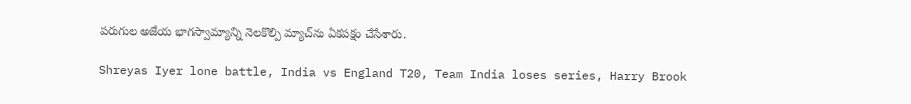పరుగుల అజేయ భాగస్వామ్యాన్ని నెలకొల్పి మ్యాచ్‌ను ఏకపక్షం చేసేశారు.

Shreyas Iyer lone battle, India vs England T20, Team India loses series, Harry Brook